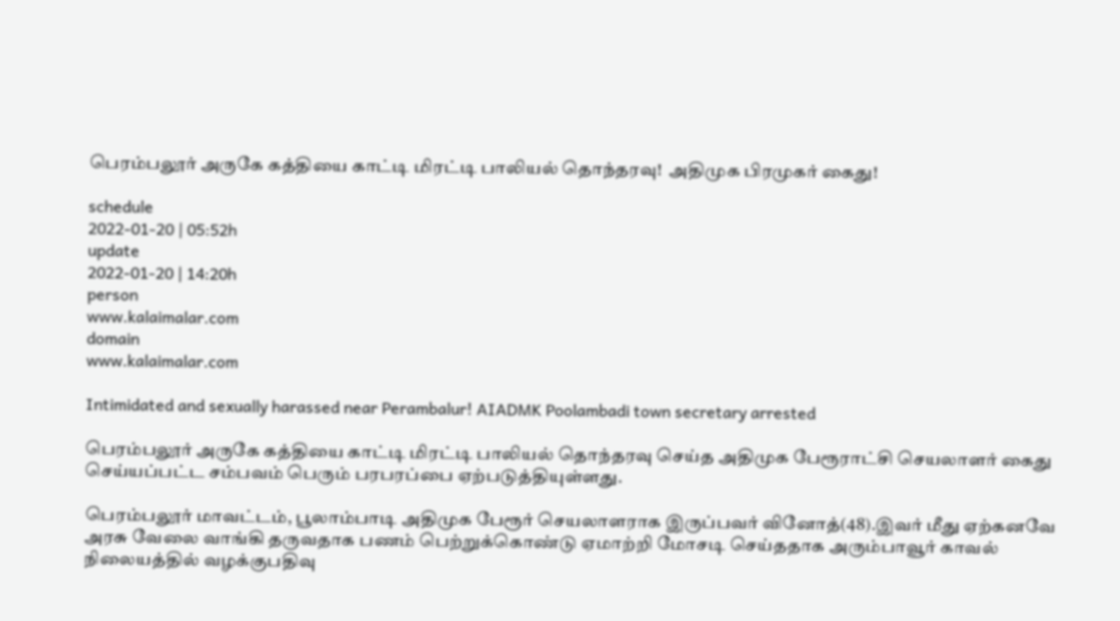பெரம்பலூர் அருகே கத்தியை காட்டி மிரட்டி பாலியல் தொந்தரவு!  அதிமுக பிரமுகர் கைது!

schedule
2022-01-20 | 05:52h
update
2022-01-20 | 14:20h
person
www.kalaimalar.com
domain
www.kalaimalar.com

Intimidated and sexually harassed near Perambalur! AIADMK Poolambadi town secretary arrested

பெரம்பலூர் அருகே கத்தியை காட்டி மிரட்டி பாலியல் தொந்தரவு செய்த அதிமுக பேரூராட்சி செயலாளர் கைது செய்யப்பட்ட சம்பவம் பெரும் பரபரப்பை ஏற்படுத்தியுள்ளது.

பெரம்பலூர் மாவட்டம், பூலாம்பாடி அதிமுக பேரூர் செயலாளராக இருப்பவர் வினோத்(48).இவர் மீது ஏற்கனவே அரசு வேலை வாங்கி தருவதாக பணம் பெற்றுக்கொண்டு ஏமாற்றி மோசடி செய்ததாக அரும்பாவூர் காவல் நிலையத்தில் வழக்குபதிவு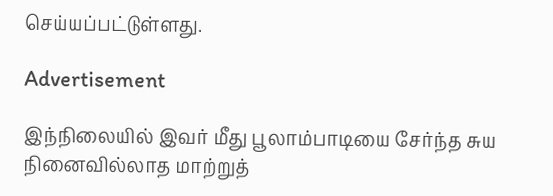செய்யப்பட்டுள்ளது.

Advertisement

இந்நிலையில் இவர் மீது பூலாம்பாடியை சேர்ந்த சுய நினைவில்லாத மாற்றுத்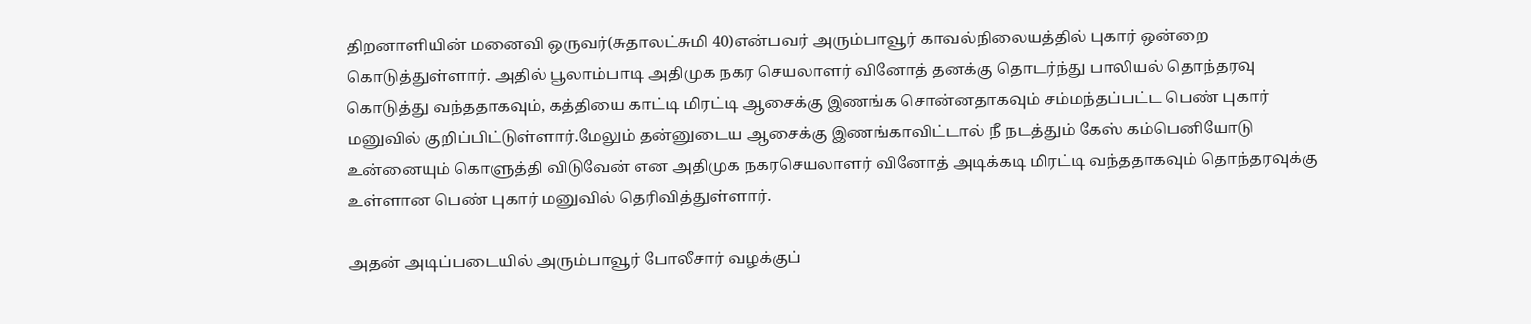திறனாளியின் மனைவி ஒருவர்(சுதாலட்சுமி 40)என்பவர் அரும்பாவூர் காவல்நிலையத்தில் புகார் ஒன்றை கொடுத்துள்ளார். அதில் பூலாம்பாடி அதிமுக நகர செயலாளர் வினோத் தனக்கு தொடர்ந்து பாலியல் தொந்தரவு கொடுத்து வந்ததாகவும், கத்தியை காட்டி மிரட்டி ஆசைக்கு இணங்க சொன்னதாகவும் சம்மந்தப்பட்ட பெண் புகார் மனுவில் குறிப்பிட்டுள்ளார்.மேலும் தன்னுடைய ஆசைக்கு இணங்காவிட்டால் நீ நடத்தும் கேஸ் கம்பெனியோடு உன்னையும் கொளுத்தி விடுவேன் என அதிமுக நகரசெயலாளர் வினோத் அடிக்கடி மிரட்டி வந்ததாகவும் தொந்தரவுக்கு உள்ளான பெண் புகார் மனுவில் தெரிவித்துள்ளார்.

அதன் அடிப்படையில் அரும்பாவூர் போலீசார் வழக்குப்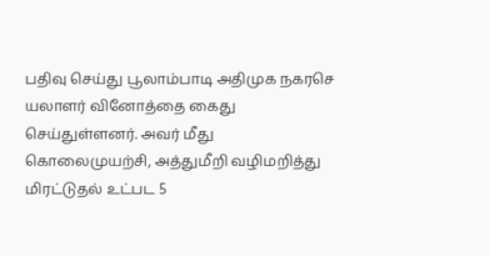பதிவு செய்து பூலாம்பாடி அதிமுக நகரசெ யலாளர் வினோத்தை கைது செய்துள்ளனர். அவர் மீது கொலைமுயற்சி, அத்துமீறி வழிமறித்து மிரட்டுதல் உட்பட 5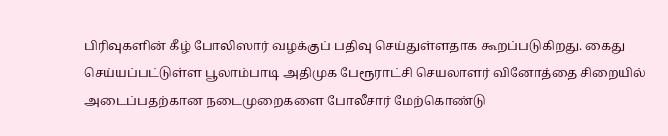பிரிவுகளின் கீழ் போலிஸார் வழக்குப் பதிவு செய்துள்ளதாக கூறப்படுகிறது. கைது செய்யப்பட்டுள்ள பூலாம்பாடி அதிமுக பேரூராட்சி செயலாளர் வினோத்தை சிறையில் அடைப்பதற்கான நடைமுறைகளை போலீசார் மேற்கொண்டு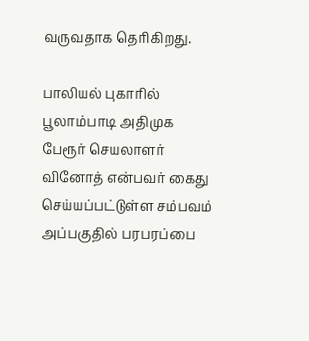வருவதாக தெரிகிறது.

பாலியல் புகாரில் பூலாம்பாடி அதிமுக பேரூர் செயலாளர் வினோத் என்பவர் கைது செய்யப்பட்டுள்ள சம்பவம் அப்பகுதில் பரபரப்பை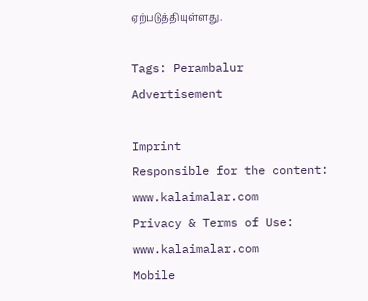ஏற்படுத்தியுள்ளது.

Tags: Perambalur
Advertisement

Imprint
Responsible for the content:
www.kalaimalar.com
Privacy & Terms of Use:
www.kalaimalar.com
Mobile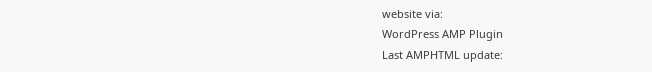website via:
WordPress AMP Plugin
Last AMPHTML update: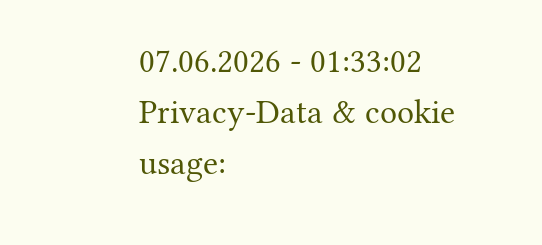07.06.2026 - 01:33:02
Privacy-Data & cookie usage: